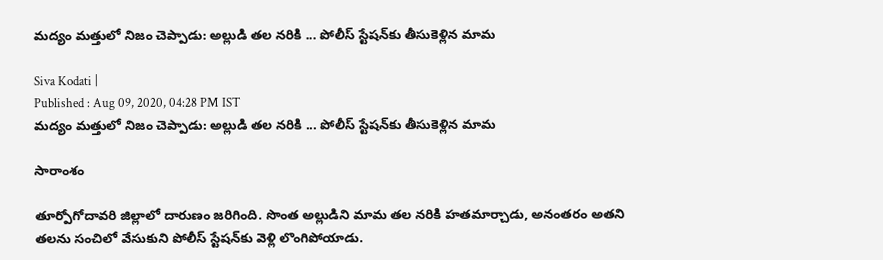మద్యం మత్తులో నిజం చెప్పాడు: అల్లుడి తల నరికి ... పోలీస్ స్టేషన్‌కు తీసుకెళ్లిన మామ

Siva Kodati |
Published : Aug 09, 2020, 04:28 PM IST
మద్యం మత్తులో నిజం చెప్పాడు: అల్లుడి తల నరికి ... పోలీస్ స్టేషన్‌కు తీసుకెళ్లిన మామ

సారాంశం

తూర్పోగోదావరి జిల్లాలో దారుణం జరిగింది. సొంత అల్లుడిని మామ తల నరికి హతమార్చాడు, అనంతరం అతని తలను సంచిలో వేసుకుని పోలీస్ స్టేషన్‌కు వెళ్లి లొంగిపోయాడు.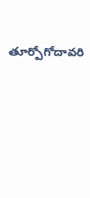తూర్పోగోదావరి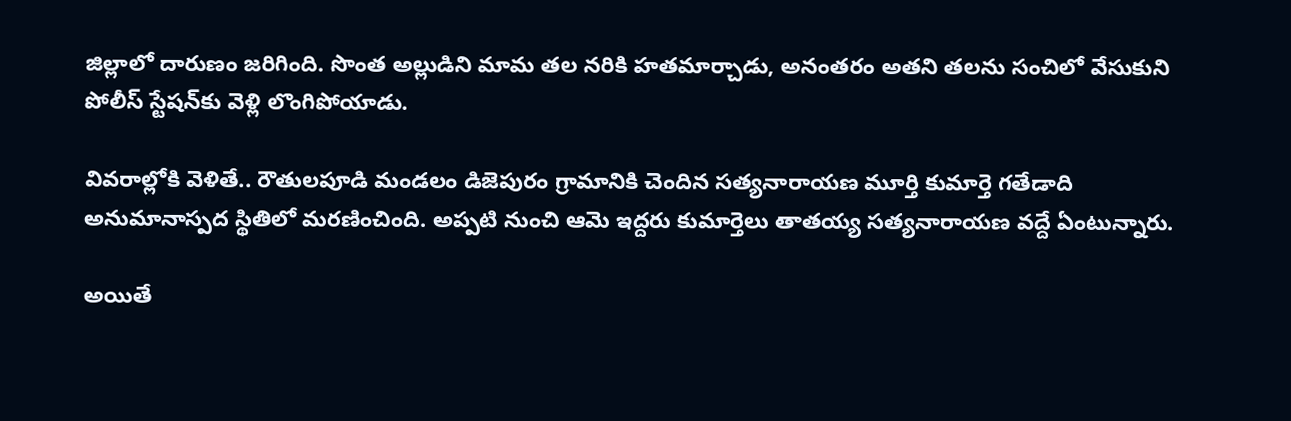జిల్లాలో దారుణం జరిగింది. సొంత అల్లుడిని మామ తల నరికి హతమార్చాడు, అనంతరం అతని తలను సంచిలో వేసుకుని పోలీస్ స్టేషన్‌కు వెళ్లి లొంగిపోయాడు.

వివరాల్లోకి వెళితే.. రౌతులపూడి మండలం డిజెపురం గ్రామానికి చెందిన సత్యనారాయణ మూర్తి కుమార్తె గతేడాది అనుమానాస్పద స్థితిలో మరణించింది. అప్పటి నుంచి ఆమె ఇద్దరు కుమార్తెలు తాతయ్య సత్యనారాయణ వద్దే ఏంటున్నారు.

అయితే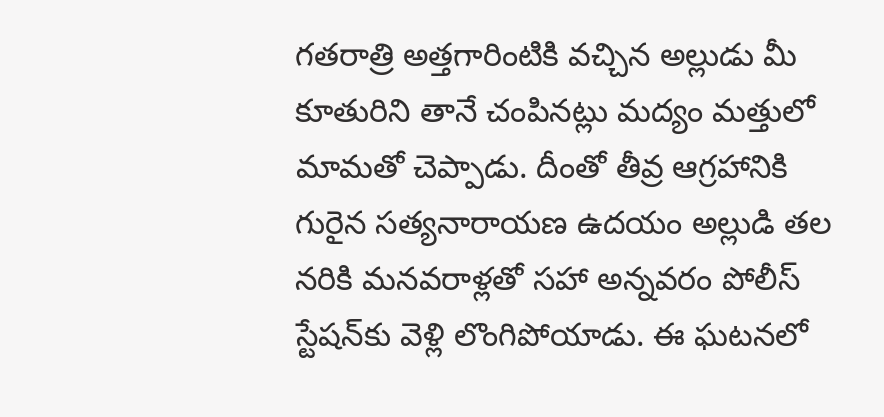గతరాత్రి అత్తగారింటికి వచ్చిన అల్లుడు మీ కూతురిని తానే చంపినట్లు మద్యం మత్తులో మామతో చెప్పాడు. దీంతో తీవ్ర ఆగ్రహానికి గురైన సత్యనారాయణ ఉదయం అల్లుడి తల నరికి మనవరాళ్లతో సహా అన్నవరం పోలీస్ స్టేషన్‌కు వెళ్లి లొంగిపోయాడు. ఈ ఘటనలో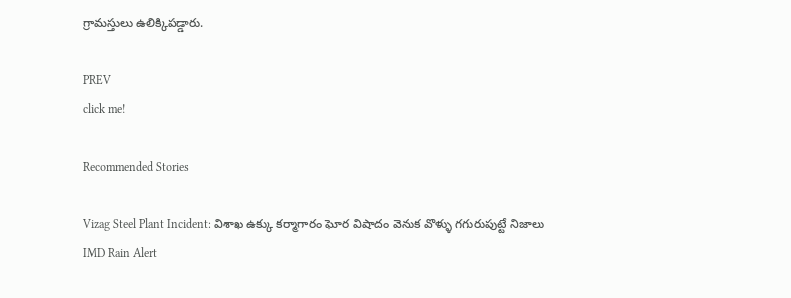గ్రామస్తులు ఉలిక్కిపడ్డారు.

PREV
click me!

Recommended Stories

Vizag Steel Plant Incident: విశాఖ ఉక్కు కర్మాగారం ఘోర విషాదం వెనుక వొళ్ళు గగురుపుట్టే నిజాలు
IMD Rain Alert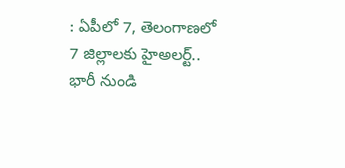: ఏపీలో 7, తెలంగాణలో 7 జిల్లాలకు హైఅలర్ట్.. భారీ నుండి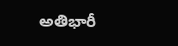అతిభారీ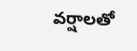వర్షాలతో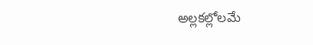అల్లకల్లోలమే